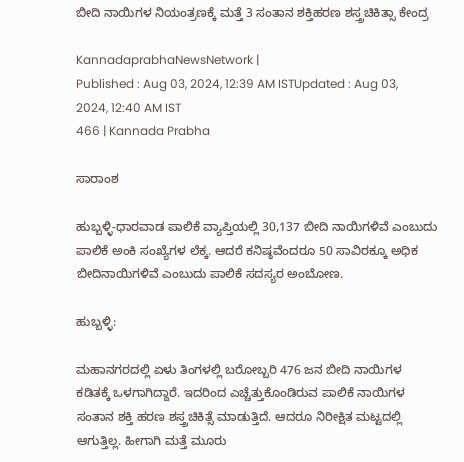ಬೀದಿ ನಾಯಿಗಳ ನಿಯಂತ್ರಣಕ್ಕೆ ಮತ್ತೆ 3 ಸಂತಾನ ಶಕ್ತಿಹರಣ ಶಸ್ತ್ರಚಿಕಿತ್ಸಾ ಕೇಂದ್ರ

KannadaprabhaNewsNetwork |
Published : Aug 03, 2024, 12:39 AM ISTUpdated : Aug 03, 2024, 12:40 AM IST
466 | Kannada Prabha

ಸಾರಾಂಶ

ಹುಬ್ಬಳ್ಳಿ-ಧಾರವಾಡ ಪಾಲಿಕೆ ವ್ಯಾಪ್ತಿಯಲ್ಲಿ 30,137 ಬೀದಿ ನಾಯಿಗಳಿವೆ ಎಂಬುದು ಪಾಲಿಕೆ ಅಂಕಿ ಸಂಖ್ಯೆಗಳ ಲೆಕ್ಕ. ಆದರೆ ಕನಿಷ್ಠವೆಂದರೂ 50 ಸಾವಿರಕ್ಕೂ ಅಧಿಕ ಬೀದಿನಾಯಿಗಳಿವೆ ಎಂಬುದು ಪಾಲಿಕೆ ಸದಸ್ಯರ ಅಂಬೋಣ.

ಹುಬ್ಬಳ್ಳಿ:

ಮಹಾನಗರದಲ್ಲಿ ಏಳು ತಿಂಗಳಲ್ಲಿ ಬರೋಬ್ಬರಿ 476 ಜನ ಬೀದಿ ನಾಯಿಗಳ ಕಡಿತಕ್ಕೆ ಒಳಗಾಗಿದ್ದಾರೆ. ಇದರಿಂದ ಎಚ್ಚೆತ್ತುಕೊಂಡಿರುವ ಪಾಲಿಕೆ ನಾಯಿಗಳ ಸಂತಾನ ಶಕ್ತಿ ಹರಣ ಶಸ್ತ್ರಚಿಕಿತ್ಸೆ ಮಾಡುತ್ತಿದೆ. ಆದರೂ ನಿರೀಕ್ಷಿತ ಮಟ್ಟದಲ್ಲಿ ಆಗುತ್ತಿಲ್ಲ. ಹೀಗಾಗಿ ಮತ್ತೆ ಮೂರು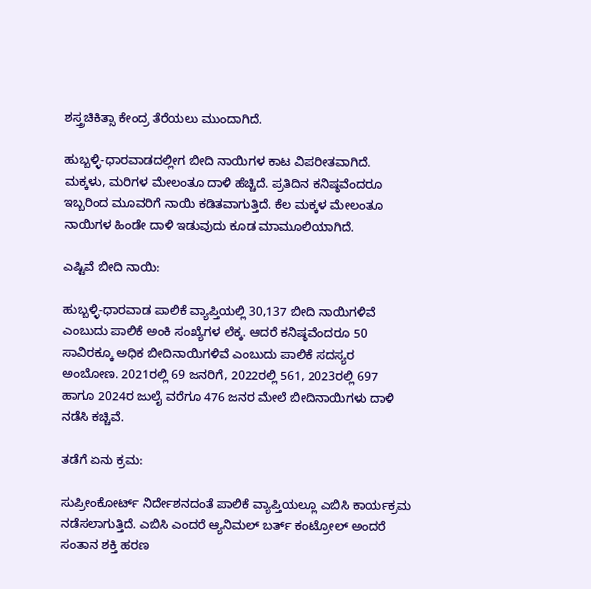ಶಸ್ತ್ರಚಿಕಿತ್ಸಾ ಕೇಂದ್ರ ತೆರೆಯಲು ಮುಂದಾಗಿದೆ.

ಹುಬ್ಬಳ್ಳಿ-ಧಾರವಾಡದಲ್ಲೀಗ ಬೀದಿ ನಾಯಿಗಳ ಕಾಟ ವಿಪರೀತವಾಗಿದೆ. ಮಕ್ಕಳು, ಮರಿಗಳ ಮೇಲಂತೂ ದಾಳಿ ಹೆಚ್ಚಿದೆ. ಪ್ರತಿದಿನ ಕನಿಷ್ಠವೆಂದರೂ ಇಬ್ಬರಿಂದ ಮೂವರಿಗೆ ನಾಯಿ ಕಡಿತವಾಗುತ್ತಿದೆ. ಕೆಲ ಮಕ್ಕಳ ಮೇಲಂತೂ ನಾಯಿಗಳ ಹಿಂಡೇ ದಾಳಿ ಇಡುವುದು ಕೂಡ ಮಾಮೂಲಿಯಾಗಿದೆ.

ಎಷ್ಟಿವೆ ಬೀದಿ ನಾಯಿ:

ಹುಬ್ಬಳ್ಳಿ-ಧಾರವಾಡ ಪಾಲಿಕೆ ವ್ಯಾಪ್ತಿಯಲ್ಲಿ 30,137 ಬೀದಿ ನಾಯಿಗಳಿವೆ ಎಂಬುದು ಪಾಲಿಕೆ ಅಂಕಿ ಸಂಖ್ಯೆಗಳ ಲೆಕ್ಕ. ಆದರೆ ಕನಿಷ್ಠವೆಂದರೂ 50 ಸಾವಿರಕ್ಕೂ ಅಧಿಕ ಬೀದಿನಾಯಿಗಳಿವೆ ಎಂಬುದು ಪಾಲಿಕೆ ಸದಸ್ಯರ ಅಂಬೋಣ. 2021ರಲ್ಲಿ 69 ಜನರಿಗೆ, 2022ರಲ್ಲಿ 561, 2023ರಲ್ಲಿ 697 ಹಾಗೂ 2024ರ ಜುಲೈ ವರೆಗೂ 476 ಜನರ ಮೇಲೆ ಬೀದಿನಾಯಿಗಳು ದಾಳಿ ನಡೆಸಿ ಕಚ್ಚಿವೆ.

ತಡೆಗೆ ಏನು ಕ್ರಮ:

ಸುಪ್ರೀಂಕೋರ್ಟ್‌ ನಿರ್ದೇಶನದಂತೆ ಪಾಲಿಕೆ ವ್ಯಾಪ್ತಿಯಲ್ಲೂ ಎಬಿಸಿ ಕಾರ್ಯಕ್ರಮ ನಡೆಸಲಾಗುತ್ತಿದೆ. ಎಬಿಸಿ ಎಂದರೆ ಆ್ಯನಿಮಲ್‌ ಬರ್ತ್ ಕಂಟ್ರೋಲ್‌ ಅಂದರೆ ಸಂತಾನ ಶಕ್ತಿ ಹರಣ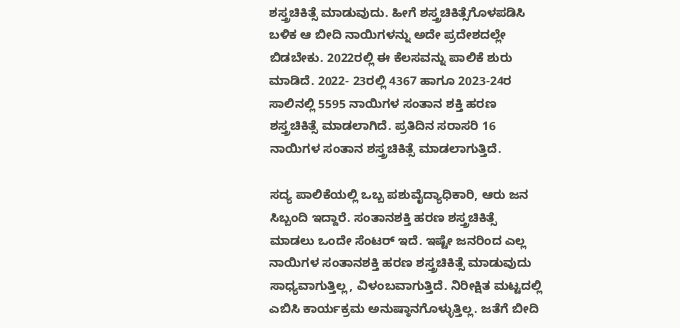ಶಸ್ತ್ರಚಿಕಿತ್ಸೆ ಮಾಡುವುದು. ಹೀಗೆ ಶಸ್ತ್ರಚಿಕಿತ್ಸೆಗೊಳಪಡಿಸಿ ಬಳಿಕ ಆ ಬೀದಿ ನಾಯಿಗಳನ್ನು ಅದೇ ಪ್ರದೇಶದಲ್ಲೇ ಬಿಡಬೇಕು. 2022ರಲ್ಲಿ ಈ ಕೆಲಸವನ್ನು ಪಾಲಿಕೆ ಶುರು ಮಾಡಿದೆ. 2022- 23ರಲ್ಲಿ 4367 ಹಾಗೂ 2023-24ರ ಸಾಲಿನಲ್ಲಿ 5595 ನಾಯಿಗಳ ಸಂತಾನ ಶಕ್ತಿ ಹರಣ ಶಸ್ತ್ರಚಿಕಿತ್ಸೆ ಮಾಡಲಾಗಿದೆ. ಪ್ರತಿದಿನ ಸರಾಸರಿ 16 ನಾಯಿಗಳ ಸಂತಾನ ಶಸ್ತ್ರಚಿಕಿತ್ಸೆ ಮಾಡಲಾಗುತ್ತಿದೆ.

ಸದ್ಯ ಪಾಲಿಕೆಯಲ್ಲಿ ಒಬ್ಬ ಪಶುವೈದ್ಯಾಧಿಕಾರಿ, ಆರು ಜನ ಸಿಬ್ಬಂದಿ ಇದ್ದಾರೆ. ಸಂತಾನಶಕ್ತಿ ಹರಣ ಶಸ್ತ್ರಚಿಕಿತ್ಸೆ ಮಾಡಲು ಒಂದೇ ಸೆಂಟರ್‌ ಇದೆ. ಇಷ್ಟೇ ಜನರಿಂದ ಎಲ್ಲ ನಾಯಿಗಳ ಸಂತಾನಶಕ್ತಿ ಹರಣ ಶಸ್ತ್ರಚಿಕಿತ್ಸೆ ಮಾಡುವುದು ಸಾಧ್ಯವಾಗುತ್ತಿಲ್ಲ, ವಿಳಂಬವಾಗುತ್ತಿದೆ. ನಿರೀಕ್ಷಿತ ಮಟ್ಟದಲ್ಲಿ ಎಬಿಸಿ ಕಾರ್ಯಕ್ರಮ ಅನುಷ್ಠಾನಗೊಳ್ಳುತ್ತಿಲ್ಲ. ಜತೆಗೆ ಬೀದಿ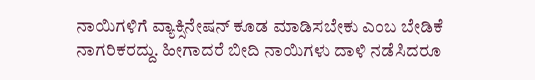ನಾಯಿಗಳಿಗೆ ವ್ಯಾಕ್ಸಿನೇಷನ್‌ ಕೂಡ ಮಾಡಿಸಬೇಕು ಎಂಬ ಬೇಡಿಕೆ ನಾಗರಿಕರದ್ದು. ಹೀಗಾದರೆ ಬೀದಿ ನಾಯಿಗಳು ದಾಳಿ ನಡೆಸಿದರೂ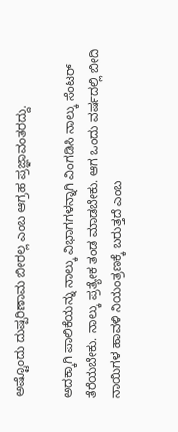ಅಷ್ಟೊಂದು ದುಷ್ಪರಿಣಾಮ ಬೀರಲ್ಲ ಎಂಬ ಆಗ್ರಹ ಪ್ರಜ್ಞಾವಂತರದ್ದು.

ಅದಕ್ಕಾಗಿ ಪಾಲಿಕೆಯನ್ನು ನಾಲ್ಕು ವಿಭಾಗಗಳನ್ನಾಗಿ ವಿಂಗಡಿಸಿ ನಾಲ್ಕು ಸೆಂಟರ್‌ ತೆರೆಯಬೇಕು. ನಾಲ್ಕು ಪ್ರತ್ಯೇಕ ತಂಡ ಮಾಡಬೇಕು. ಆಗ ಒಂದು ವರ್ಷದಲ್ಲಿ ಬೀದಿ ನಾಯಿಗಳ ಹಾವಳಿ ನಿಯಂತ್ರಣಕ್ಕೆ ಬರುತ್ತದೆ ಎಂಬ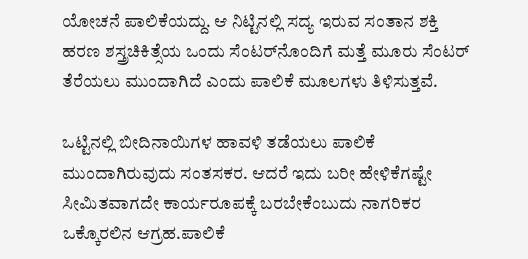ಯೋಚನೆ ಪಾಲಿಕೆಯದ್ದು. ಆ ನಿಟ್ಟಿನಲ್ಲಿ ಸದ್ಯ ಇರುವ ಸಂತಾನ ಶಕ್ತಿ ಹರಣ ಶಸ್ತ್ರಚಿಕಿತ್ಸೆಯ ಒಂದು ಸೆಂಟರ್‌ನೊಂದಿಗೆ ಮತ್ತೆ ಮೂರು ಸೆಂಟರ್‌ ತೆರೆಯಲು ಮುಂದಾಗಿದೆ ಎಂದು ಪಾಲಿಕೆ ಮೂಲಗಳು ತಿಳಿಸುತ್ತವೆ.

ಒಟ್ಟಿನಲ್ಲಿ ಬೀದಿನಾಯಿಗಳ ಹಾವಳಿ ತಡೆಯಲು ಪಾಲಿಕೆ ಮುಂದಾಗಿರುವುದು ಸಂತಸಕರ. ಆದರೆ ಇದು ಬರೀ ಹೇಳಿಕೆಗಷ್ಟೇ ಸೀಮಿತವಾಗದೇ ಕಾರ್ಯರೂಪಕ್ಕೆ ಬರಬೇಕೆಂಬುದು ನಾಗರಿಕರ ಒಕ್ಕೊರಲಿನ ಆಗ್ರಹ.ಪಾಲಿಕೆ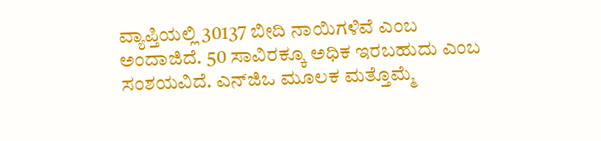ವ್ಯಾಪ್ತಿಯಲ್ಲಿ 30137 ಬೀದಿ ನಾಯಿಗಳಿವೆ ಎಂಬ ಅಂದಾಜಿದೆ. 50 ಸಾವಿರಕ್ಕೂ ಅಧಿಕ ಇರಬಹುದು ಎಂಬ ಸಂಶಯವಿದೆ. ಎನ್‌ಜಿಒ ಮೂಲಕ ಮತ್ತೊಮ್ಮೆ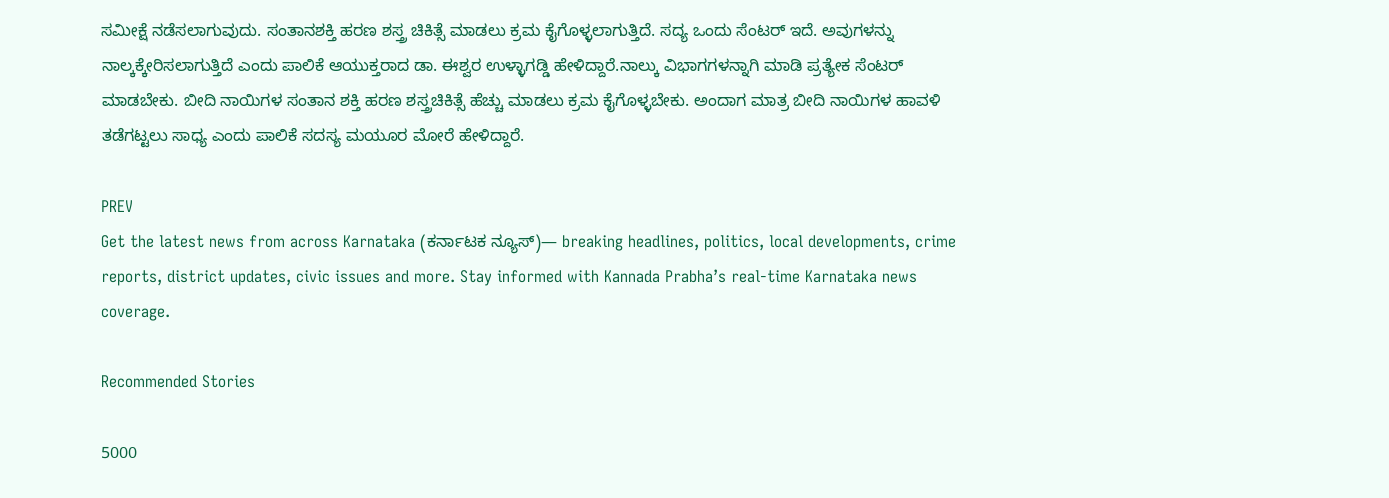ಸಮೀಕ್ಷೆ ನಡೆಸಲಾಗುವುದು. ಸಂತಾನಶಕ್ತಿ ಹರಣ ಶಸ್ತ್ರ ಚಿಕಿತ್ಸೆ ಮಾಡಲು ಕ್ರಮ ಕೈಗೊಳ್ಳಲಾಗುತ್ತಿದೆ. ಸದ್ಯ ಒಂದು ಸೆಂಟರ್‌ ಇದೆ. ಅವುಗಳನ್ನು ನಾಲ್ಕಕ್ಕೇರಿಸಲಾಗುತ್ತಿದೆ ಎಂದು ಪಾಲಿಕೆ ಆಯುಕ್ತರಾದ ಡಾ. ಈಶ್ವರ ಉಳ್ಳಾಗಡ್ಡಿ ಹೇಳಿದ್ದಾರೆ.ನಾಲ್ಕು ವಿಭಾಗಗಳನ್ನಾಗಿ ಮಾಡಿ ಪ್ರತ್ಯೇಕ ಸೆಂಟರ್‌ ಮಾಡಬೇಕು. ಬೀದಿ ನಾಯಿಗಳ ಸಂತಾನ ಶಕ್ತಿ ಹರಣ ಶಸ್ತ್ರಚಿಕಿತ್ಸೆ ಹೆಚ್ಚು ಮಾಡಲು ಕ್ರಮ ಕೈಗೊಳ್ಳಬೇಕು. ಅಂದಾಗ ಮಾತ್ರ ಬೀದಿ ನಾಯಿಗಳ ಹಾವಳಿ ತಡೆಗಟ್ಟಲು ಸಾಧ್ಯ ಎಂದು ಪಾಲಿಕೆ ಸದಸ್ಯ ಮಯೂರ ಮೋರೆ ಹೇಳಿದ್ದಾರೆ.

PREV
Get the latest news from across Karnataka (ಕರ್ನಾಟಕ ನ್ಯೂಸ್)— breaking headlines, politics, local developments, crime reports, district updates, civic issues and more. Stay informed with Kannada Prabha’s real‑time Karnataka news coverage.

Recommended Stories

5000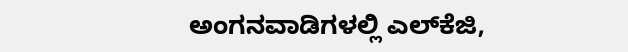ಅಂಗನವಾಡಿಗಳಲ್ಲಿ ಎಲ್‌ಕೆಜಿ,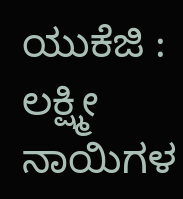ಯುಕೆಜಿ : ಲಕ್ಷ್ಮೀ
ನಾಯಿಗಳ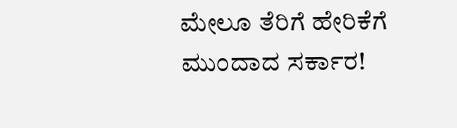ಮೇಲೂ ತೆರಿಗೆ ಹೇರಿಕೆಗೆ ಮುಂದಾದ ಸರ್ಕಾರ!